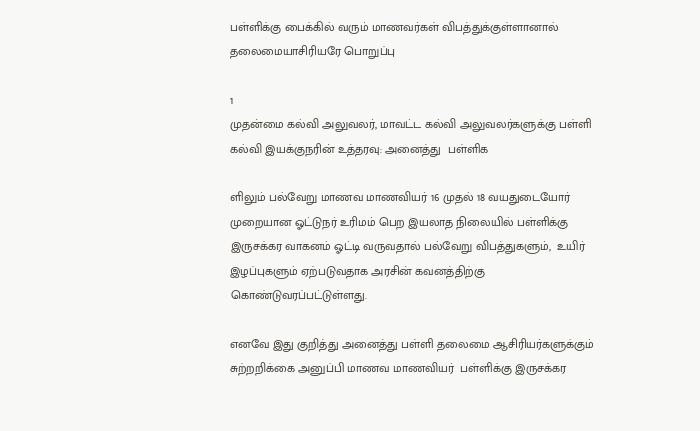பள்ளிக்கு பைக்கில் வரும் மாணவர்கள் விபத்துக்குள்ளானால் தலைமையாசிரியரே பொறுப்பு

1
முதன்மை கல்வி அலுவலர், மாவட்ட கல்வி அலுவலர்களுக்கு பள்ளி கல்வி இயக்குநரின் உத்தரவு: அனைத்து  பள்ளிக

ளிலும் பல்வேறு மாணவ மாணவியர் 16 முதல் 18 வயதுடையோர் முறையான ஓட்டுநர் உரிமம் பெற இயலாத நிலையில் பள்ளிக்கு இருசக்கர வாகனம் ஓட்டி வருவதால் பல்வேறு விபத்துகளும்,  உயிர் இழப்புகளும் ஏற்படுவதாக அரசின் கவனத்திற்கு கொண்டுவரப்பட்டுள்ளது.

எனவே இது குறித்து அனைத்து பள்ளி தலைமை ஆசிரியர்களுக்கும் சுற்றறிக்கை அனுப்பி மாணவ மாணவியர்  பள்ளிக்கு இருசக்கர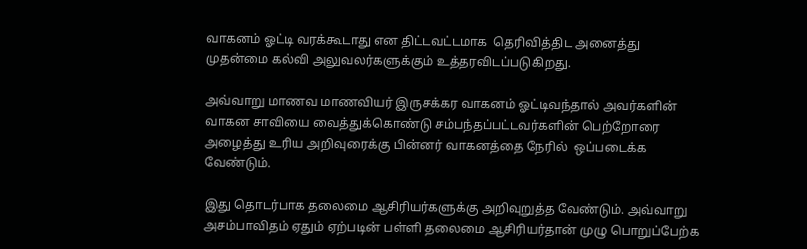வாகனம் ஓட்டி வரக்கூடாது என திட்டவட்டமாக  தெரிவித்திட அனைத்து முதன்மை கல்வி அலுவலர்களுக்கும் உத்தரவிடப்படுகிறது.

அவ்வாறு மாணவ மாணவியர் இருசக்கர வாகனம் ஓட்டிவந்தால் அவர்களின் வாகன சாவியை வைத்துக்கொண்டு சம்பந்தப்பட்டவர்களின் பெற்றோரை அழைத்து உரிய அறிவுரைக்கு பின்னர் வாகனத்தை நேரில்  ஒப்படைக்க வேண்டும்.

இது தொடர்பாக தலைமை ஆசிரியர்களுக்கு அறிவுறுத்த வேண்டும். அவ்வாறு அசம்பாவிதம் ஏதும் ஏற்படின் பள்ளி தலைமை ஆசிரியர்தான் முழு பொறுப்பேற்க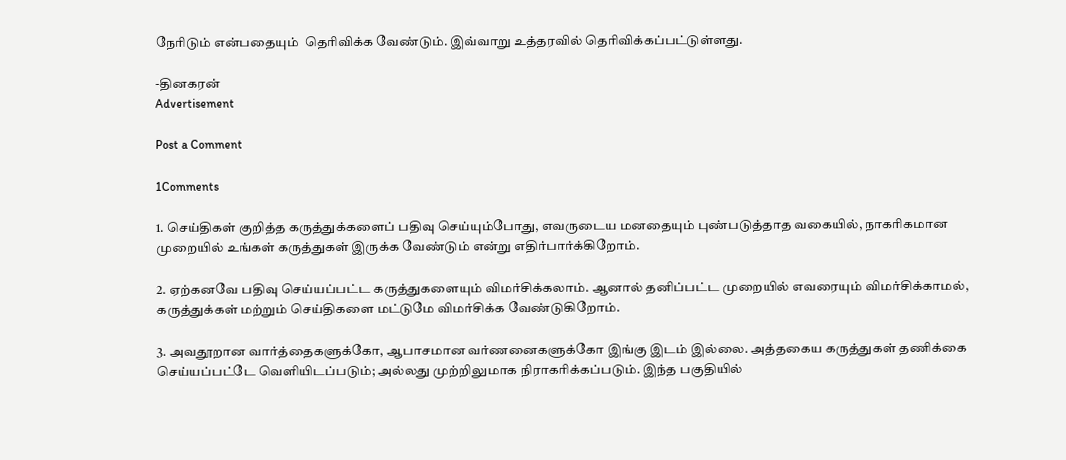நேரிடும் என்பதையும்  தெரிவிக்க வேண்டும். இவ்வாறு உத்தரவில் தெரிவிக்கப்பட்டுள்ளது.

-தினகரன்
Advertisement

Post a Comment

1Comments

1. செய்திகள் குறித்த கருத்துக்களைப் பதிவு செய்யும்போது, எவருடைய மனதையும் புண்படுத்தாத வகையில், நாகரிகமான முறையில் உங்கள் கருத்துகள் இருக்க வேண்டும் என்று எதிர்பார்க்கிறோம்.

2. ஏற்கனவே பதிவு செய்யப்பட்ட கருத்துகளையும் விமர்சிக்கலாம். ஆனால் தனிப்பட்ட முறையில் எவரையும் விமர்சிக்காமல், கருத்துக்கள் மற்றும் செய்திகளை மட்டுமே விமர்சிக்க வேண்டுகிறோம்.

3. அவதூறான வார்த்தைகளுக்கோ, ஆபாசமான வர்ணனைகளுக்கோ இங்கு இடம் இல்லை. அத்தகைய கருத்துகள் தணிக்கை செய்யப்பட்டே வெளியிடப்படும்; அல்லது முற்றிலுமாக நிராகரிக்கப்படும். இந்த பகுதியில்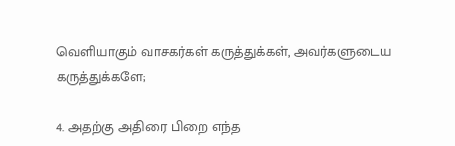வெளியாகும் வாசகர்கள் கருத்துக்கள், அவர்களுடைய கருத்துக்களே;

4. அதற்கு அதிரை பிறை எந்த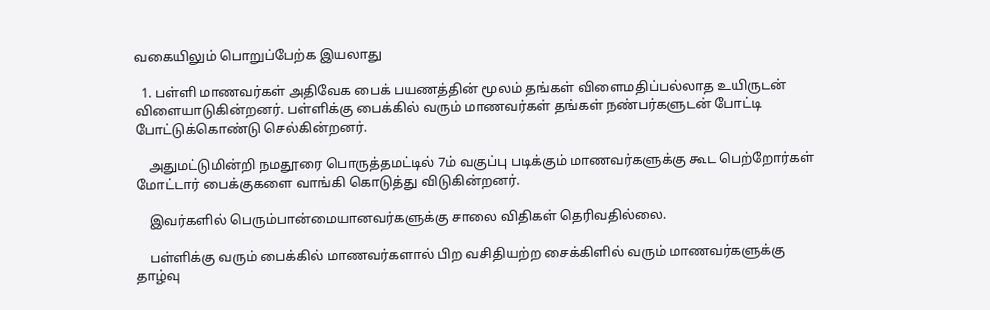வகையிலும் பொறுப்பேற்க இயலாது

  1. பள்ளி மாணவர்கள் அதிவேக பைக் பயணத்தின் மூலம் தங்கள் விளைமதிப்பல்லாத உயிருடன் விளையாடுகின்றனர். பள்ளிக்கு பைக்கில் வரும் மாணவர்கள் தங்கள் நண்பர்களுடன் போட்டி போட்டுக்கொண்டு செல்கின்றனர்.

    அதுமட்டுமின்றி நமதூரை பொருத்தமட்டில் 7ம் வகுப்பு படிக்கும் மாணவர்களுக்கு கூட பெற்றோர்கள் மோட்டார் பைக்குகளை வாங்கி கொடுத்து விடுகின்றனர்.

    இவர்களில் பெரும்பான்மையானவர்களுக்கு சாலை விதிகள் தெரிவதில்லை.

    பள்ளிக்கு வரும் பைக்கில் மாணவர்களால் பிற வசிதியற்ற சைக்கிளில் வரும் மாணவர்களுக்கு தாழ்வு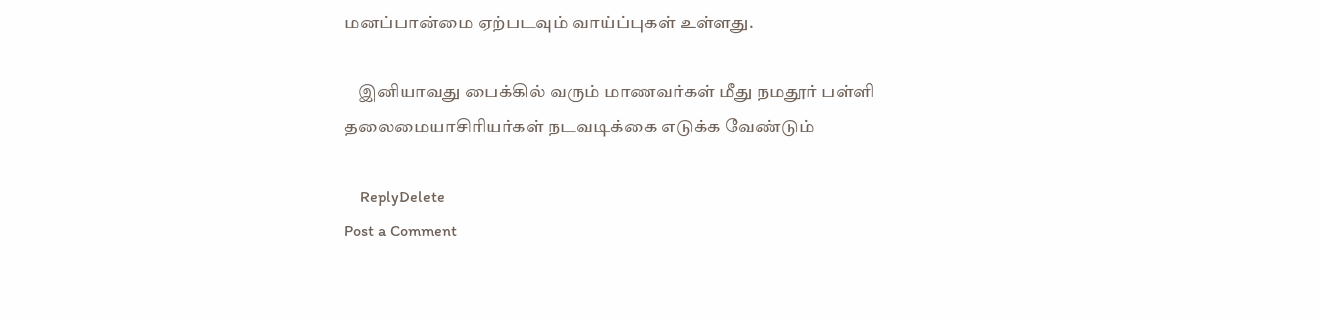மனப்பான்மை ஏற்படவும் வாய்ப்புகள் உள்ளது.

    இனியாவது பைக்கில் வரும் மாணவர்கள் மீது நமதூர் பள்ளி தலைமையாசிரியர்கள் நடவடிக்கை எடுக்க வேண்டும்

    ReplyDelete
Post a Comment